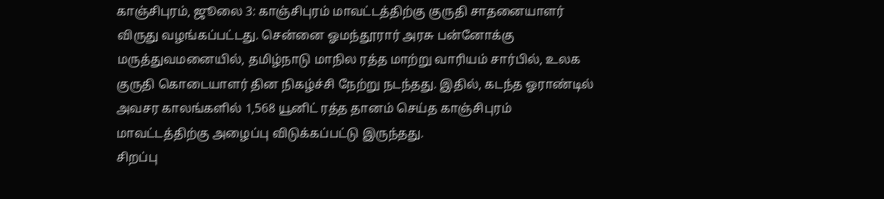காஞ்சிபுரம், ஜூலை 3: காஞ்சிபுரம் மாவட்டத்திற்கு குருதி சாதனையாளர் விருது வழங்கப்பட்டது. சென்னை ஓமந்தூரார் அரசு பன்னோக்கு மருத்துவமனையில், தமிழ்நாடு மாநில ரத்த மாற்று வாரியம் சார்பில், உலக குருதி கொடையாளர் தின நிகழ்ச்சி நேற்று நடந்தது. இதில், கடந்த ஓராண்டில் அவசர காலங்களில் 1,568 யூனிட் ரத்த தானம் செய்த காஞ்சிபுரம் மாவட்டத்திற்கு அழைப்பு விடுக்கப்பட்டு இருந்தது.
சிறப்பு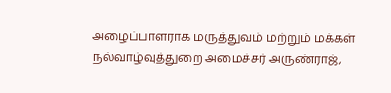அழைப்பாளராக மருத்துவம் மற்றும் மக்கள் நல்வாழ்வுத்துறை அமைச்சர் அருண்ராஜ்,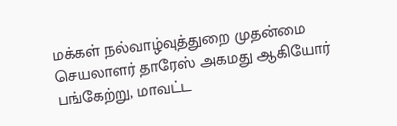மக்கள் நல்வாழ்வுத்துறை முதன்மை செயலாளர் தாரேஸ் அகமது ஆகியோர் பங்கேற்று, மாவட்ட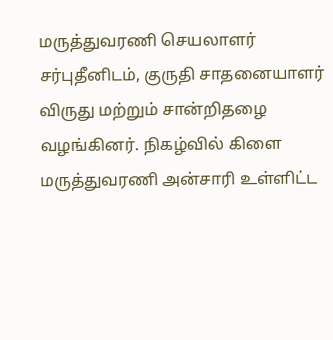மருத்துவரணி செயலாளர் சர்புதீனிடம், குருதி சாதனையாளர் விருது மற்றும் சான்றிதழை வழங்கினர். நிகழ்வில் கிளை மருத்துவரணி அன்சாரி உள்ளிட்ட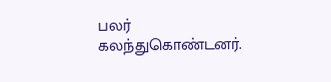பலர் கலந்துகொண்டனர்.